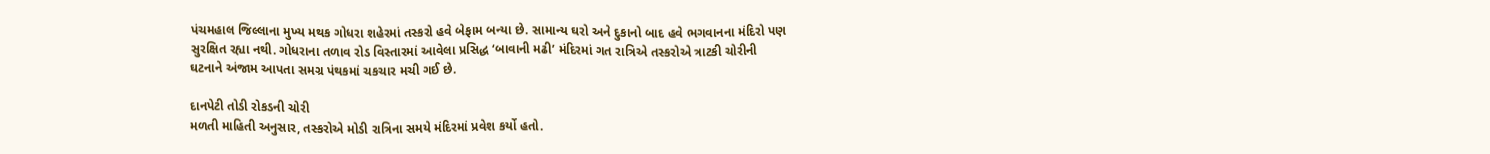પંચમહાલ જિલ્લાના મુખ્ય મથક ગોધરા શહેરમાં તસ્કરો હવે બેફામ બન્યા છે. સામાન્ય ઘરો અને દુકાનો બાદ હવે ભગવાનના મંદિરો પણ સુરક્ષિત રહ્યા નથી. ગોધરાના તળાવ રોડ વિસ્તારમાં આવેલા પ્રસિદ્ધ ‘બાવાની મઢી’ મંદિરમાં ગત રાત્રિએ તસ્કરોએ ત્રાટકી ચોરીની ઘટનાને અંજામ આપતા સમગ્ર પંથકમાં ચકચાર મચી ગઈ છે.

દાનપેટી તોડી રોકડની ચોરી
મળતી માહિતી અનુસાર, તસ્કરોએ મોડી રાત્રિના સમયે મંદિરમાં પ્રવેશ કર્યો હતો.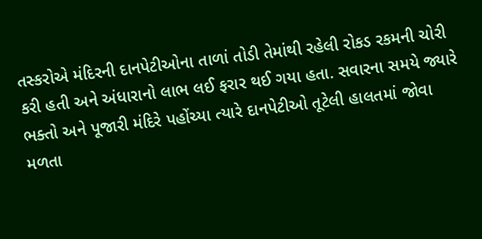તસ્કરોએ મંદિરની દાનપેટીઓના તાળાં તોડી તેમાંથી રહેલી રોકડ રકમની ચોરી કરી હતી અને અંધારાનો લાભ લઈ ફરાર થઈ ગયા હતા. સવારના સમયે જ્યારે ભક્તો અને પૂજારી મંદિરે પહોંચ્યા ત્યારે દાનપેટીઓ તૂટેલી હાલતમાં જોવા મળતા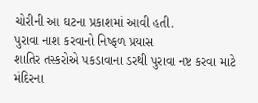ચોરીની આ ઘટના પ્રકાશમાં આવી હતી.
પુરાવા નાશ કરવાનો નિષ્ફળ પ્રયાસ
શાતિર તસ્કરોએ પકડાવાના ડરથી પુરાવા નષ્ટ કરવા માટે મંદિરના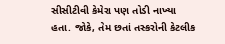સીસીટીવી કેમેરા પણ તોડી નાખ્યા હતા. જોકે, તેમ છતાં તસ્કરોની કેટલીક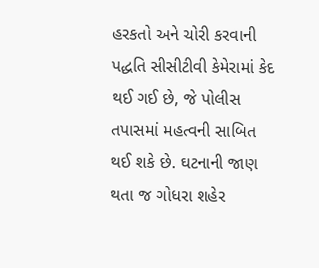હરકતો અને ચોરી કરવાની પદ્ધતિ સીસીટીવી કેમેરામાં કેદ થઈ ગઈ છે, જે પોલીસ તપાસમાં મહત્વની સાબિત થઈ શકે છે. ઘટનાની જાણ થતા જ ગોધરા શહેર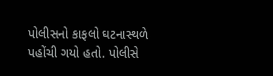પોલીસનો કાફલો ઘટનાસ્થળે પહોંચી ગયો હતો. પોલીસે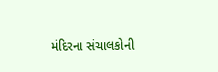મંદિરના સંચાલકોની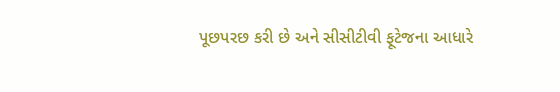પૂછપરછ કરી છે અને સીસીટીવી ફૂટેજના આધારે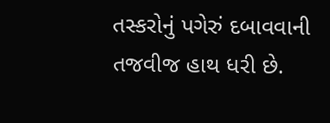તસ્કરોનું પગેરું દબાવવાની તજવીજ હાથ ધરી છે.